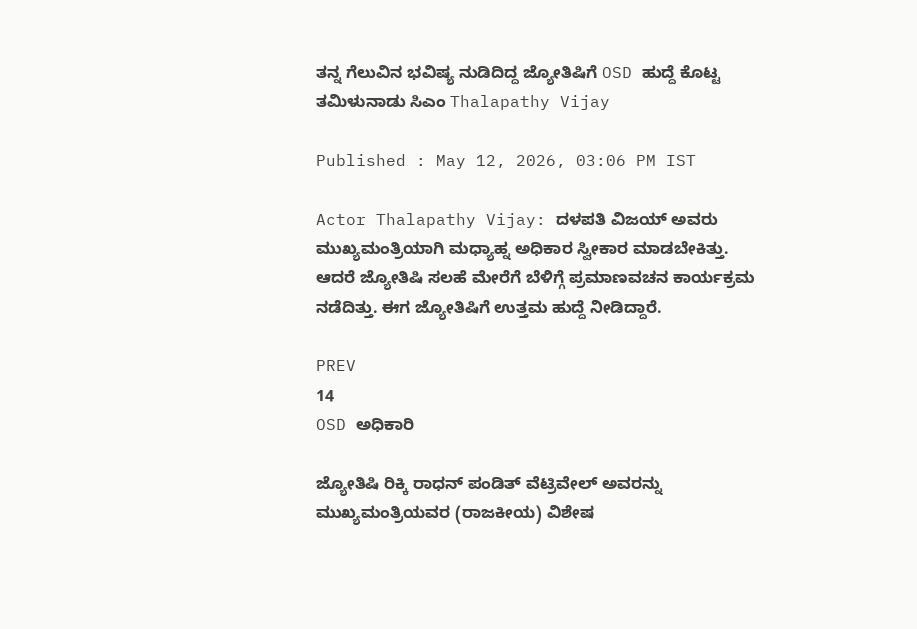ತನ್ನ ಗೆಲುವಿನ ಭವಿಷ್ಯ ನುಡಿದಿದ್ದ ಜ್ಯೋತಿಷಿಗೆ OSD ಹುದ್ದೆ ಕೊಟ್ಟ ತಮಿಳುನಾಡು ಸಿಎಂ Thalapathy Vijay

Published : May 12, 2026, 03:06 PM IST

Actor Thalapathy Vijay: ದಳಪತಿ ವಿಜಯ್‌ ಅವರು ಮುಖ್ಯಮಂತ್ರಿಯಾಗಿ ಮಧ್ಯಾಹ್ನ ಅಧಿಕಾರ ಸ್ವೀಕಾರ ಮಾಡಬೇಕಿತ್ತು. ಆದರೆ ಜ್ಯೋತಿಷಿ ಸಲಹೆ ಮೇರೆಗೆ ಬೆಳಿಗ್ಗೆ ಪ್ರಮಾಣವಚನ ಕಾರ್ಯಕ್ರಮ ನಡೆದಿತ್ತು. ಈಗ ಜ್ಯೋತಿಷಿಗೆ ಉತ್ತಮ ಹುದ್ದೆ ನೀಡಿದ್ದಾರೆ.

PREV
14
OSD ಅಧಿಕಾರಿ

ಜ್ಯೋತಿಷಿ ರಿಕ್ಕಿ ರಾಧನ್ ಪಂಡಿತ್ ವೆಟ್ರಿವೇಲ್ ಅವರನ್ನು ಮುಖ್ಯಮಂತ್ರಿಯವರ (ರಾಜಕೀಯ) ವಿಶೇಷ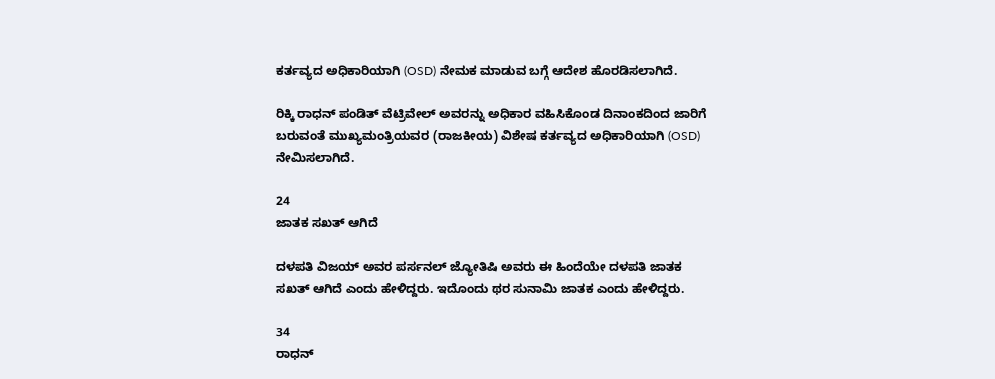ಕರ್ತವ್ಯದ ಅಧಿಕಾರಿಯಾಗಿ (OSD) ನೇಮಕ ಮಾಡುವ ಬಗ್ಗೆ ಆದೇಶ ಹೊರಡಿಸಲಾಗಿದೆ.

ರಿಕ್ಕಿ ರಾಧನ್ ಪಂಡಿತ್ ವೆಟ್ರಿವೇಲ್ ಅವರನ್ನು ಅಧಿಕಾರ ವಹಿಸಿಕೊಂಡ ದಿನಾಂಕದಿಂದ ಜಾರಿಗೆ ಬರುವಂತೆ ಮುಖ್ಯಮಂತ್ರಿಯವರ (ರಾಜಕೀಯ) ವಿಶೇಷ ಕರ್ತವ್ಯದ ಅಧಿಕಾರಿಯಾಗಿ (OSD) ನೇಮಿಸಲಾಗಿದೆ.

24
ಜಾತಕ ಸಖತ್‌ ಆಗಿದೆ

ದಳಪತಿ ವಿಜಯ್‌ ಅವರ ಪರ್ಸನಲ್‌ ಜ್ಯೋತಿಷಿ ಅವರು ಈ ಹಿಂದೆಯೇ ದಳಪತಿ ಜಾತಕ ಸಖತ್‌ ಆಗಿದೆ ಎಂದು ಹೇಳಿದ್ದರು. ಇದೊಂದು ಥರ ಸುನಾಮಿ ಜಾತಕ ಎಂದು ಹೇಳಿದ್ದರು.

34
ರಾಧನ್‌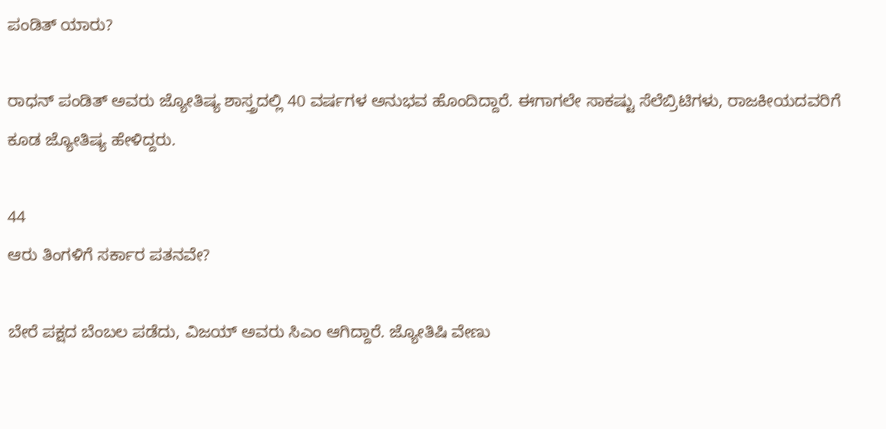ಪಂಡಿತ್‌ ಯಾರು?

ರಾಧನ್‌ ಪಂಡಿತ್‌ ಅವರು ಜ್ಯೋತಿಷ್ಯ ಶಾಸ್ತ್ರದಲ್ಲಿ 40 ವರ್ಷಗಳ ಅನುಭವ ಹೊಂದಿದ್ದಾರೆ. ಈಗಾಗಲೇ ಸಾಕಷ್ಟು ಸೆಲೆಬ್ರಿಟಿಗಳು, ರಾಜಕೀಯದವರಿಗೆ ಕೂಡ ಜ್ಯೋತಿಷ್ಯ ಹೇಳಿದ್ದರು.

44
ಆರು ತಿಂಗಳಿಗೆ ಸರ್ಕಾರ ಪತನವೇ?

ಬೇರೆ ಪಕ್ಷದ ಬೆಂಬಲ ಪಡೆದು, ವಿಜಯ್‌ ಅವರು ಸಿಎಂ ಆಗಿದ್ದಾರೆ. ಜ್ಯೋತಿಷಿ ವೇಣು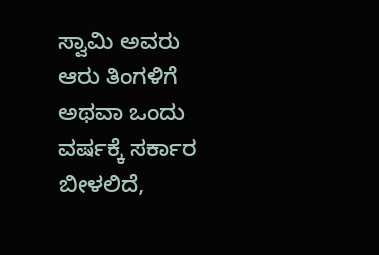ಸ್ವಾಮಿ ಅವರು ಆರು ತಿಂಗಳಿಗೆ ಅಥವಾ ಒಂದು ವರ್ಷಕ್ಕೆ ಸರ್ಕಾರ ಬೀಳಲಿದೆ,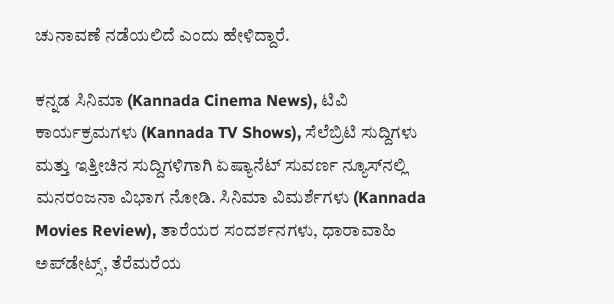ಚುನಾವಣೆ ನಡೆಯಲಿದೆ ಎಂದು ಹೇಳಿದ್ದಾರೆ.

ಕನ್ನಡ ಸಿನಿಮಾ (Kannada Cinema News), ಟಿವಿ ಕಾರ್ಯಕ್ರಮಗಳು (Kannada TV Shows), ಸೆಲೆಬ್ರಿಟಿ ಸುದ್ದಿಗಳು ಮತ್ತು ಇತ್ತೀಚಿನ ಸುದ್ದಿಗಳಿಗಾಗಿ ಏಷ್ಯಾನೆಟ್ ಸುವರ್ಣ ನ್ಯೂಸ್‌ನಲ್ಲಿ ಮನರಂಜನಾ ವಿಭಾಗ ನೋಡಿ. ಸಿನಿಮಾ ವಿಮರ್ಶೆಗಳು (Kannada Movies Review), ತಾರೆಯರ ಸಂದರ್ಶನಗಳು, ಧಾರಾವಾಹಿ ಅಪ್‌ಡೇಟ್ಸ್‌, ತೆರೆಮರೆಯ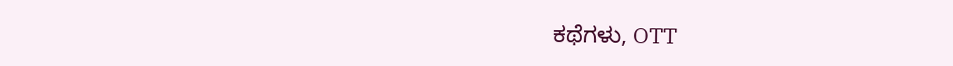ಕಥೆಗಳು, OTT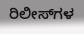ರಿಲೀಸ್‌ಗಳ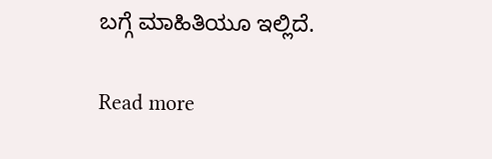ಬಗ್ಗೆ ಮಾಹಿತಿಯೂ ಇಲ್ಲಿದೆ.

Read more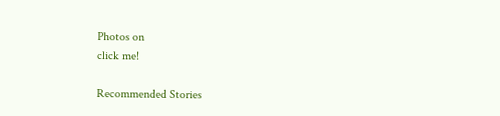Photos on
click me!

Recommended Stories